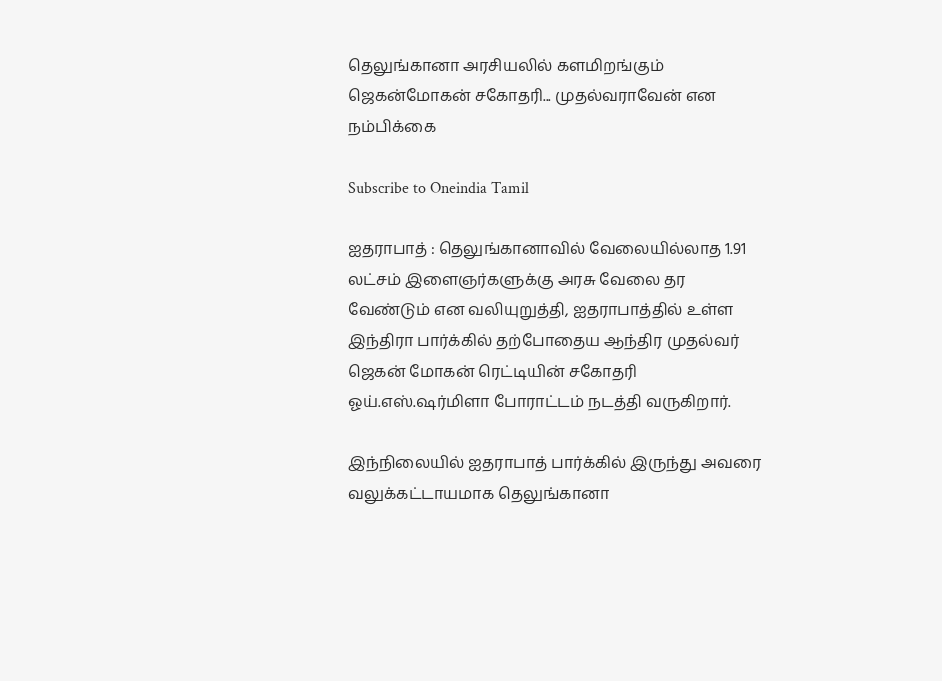தெலுங்கானா அரசியலில் களமிறங்கும் ஜெகன்மோகன் சகோதரி... முதல்வராவேன் என நம்பிக்கை

Subscribe to Oneindia Tamil

ஐதராபாத் : தெலுங்கானாவில் வேலையில்லாத 1.91 லட்சம் இளைஞர்களுக்கு அரசு வேலை தர வேண்டும் என வலியுறுத்தி, ஐதராபாத்தில் உள்ள இந்திரா பார்க்கில் தற்போதைய ஆந்திர முதல்வர் ஜெகன் மோகன் ரெட்டியின் சகோதரி ஓய்.எஸ்.ஷர்மிளா போராட்டம் நடத்தி வருகிறார்.

இந்நிலையில் ஐதராபாத் பார்க்கில் இருந்து அவரை வலுக்கட்டாயமாக தெலுங்கானா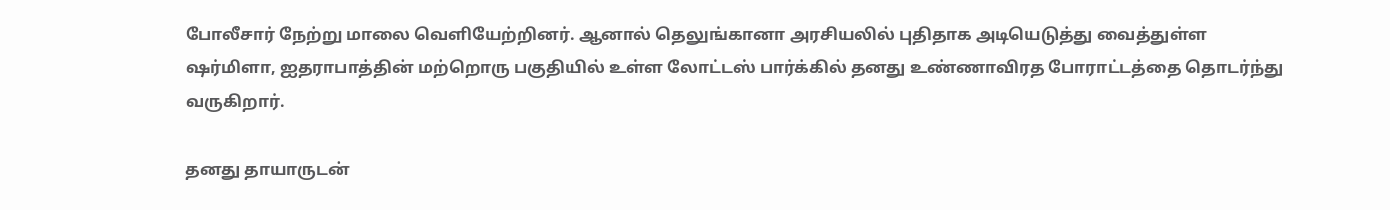போலீசார் நேற்று மாலை வெளியேற்றினர். ஆனால் தெலுங்கானா அரசியலில் புதிதாக அடியெடுத்து வைத்துள்ள ஷர்மிளா, ஐதராபாத்தின் மற்றொரு பகுதியில் உள்ள லோட்டஸ் பார்க்கில் தனது உண்ணாவிரத போராட்டத்தை தொடர்ந்து வருகிறார்.

தனது தாயாருடன்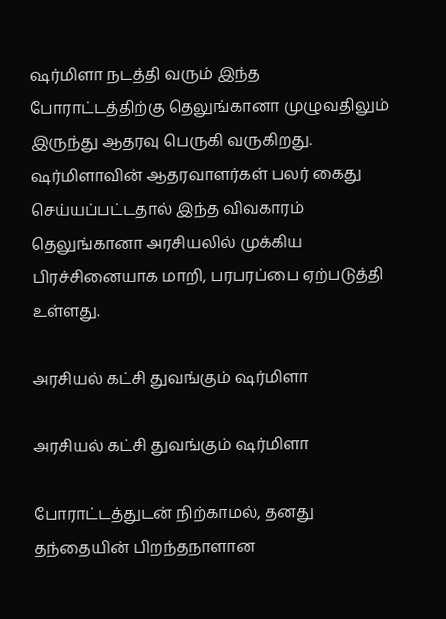ஷர்மிளா நடத்தி வரும் இந்த போராட்டத்திற்கு தெலுங்கானா முழுவதிலும் இருந்து ஆதரவு பெருகி வருகிறது. ஷர்மிளாவின் ஆதரவாளர்கள் பலர் கைது செய்யப்பட்டதால் இந்த விவகாரம் தெலுங்கானா அரசியலில் முக்கிய பிரச்சினையாக மாறி, பரபரப்பை ஏற்படுத்தி உள்ளது.

அரசியல் கட்சி துவங்கும் ஷர்மிளா

அரசியல் கட்சி துவங்கும் ஷர்மிளா

போராட்டத்துடன் நிற்காமல், தனது தந்தையின் பிறந்தநாளான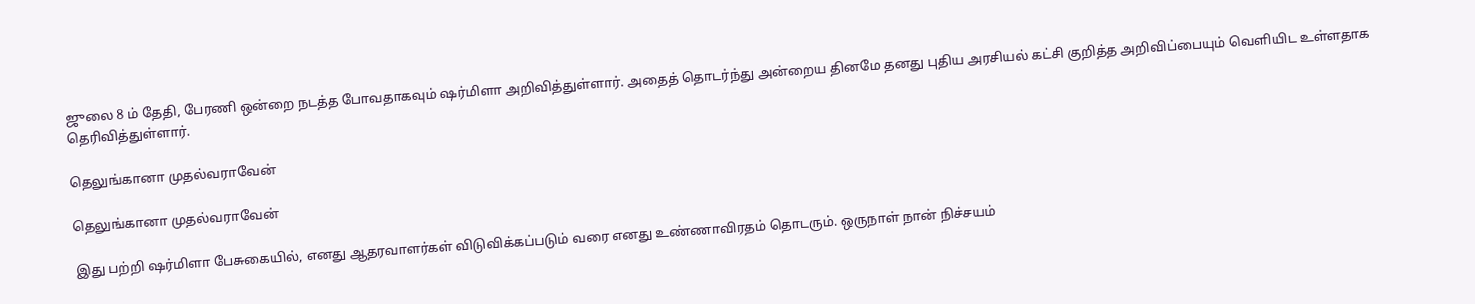ஜுலை 8 ம் தேதி, பேரணி ஒன்றை நடத்த போவதாகவும் ஷர்மிளா அறிவித்துள்ளார். அதைத் தொடர்ந்து அன்றைய தினமே தனது புதிய அரசியல் கட்சி குறித்த அறிவிப்பையும் வெளியிட உள்ளதாக தெரிவித்துள்ளார்.

தெலுங்கானா முதல்வராவேன்

தெலுங்கானா முதல்வராவேன்

இது பற்றி ஷர்மிளா பேசுகையில், எனது ஆதரவாளர்கள் விடுவிக்கப்படும் வரை எனது உண்ணாவிரதம் தொடரும். ஒருநாள் நான் நிச்சயம்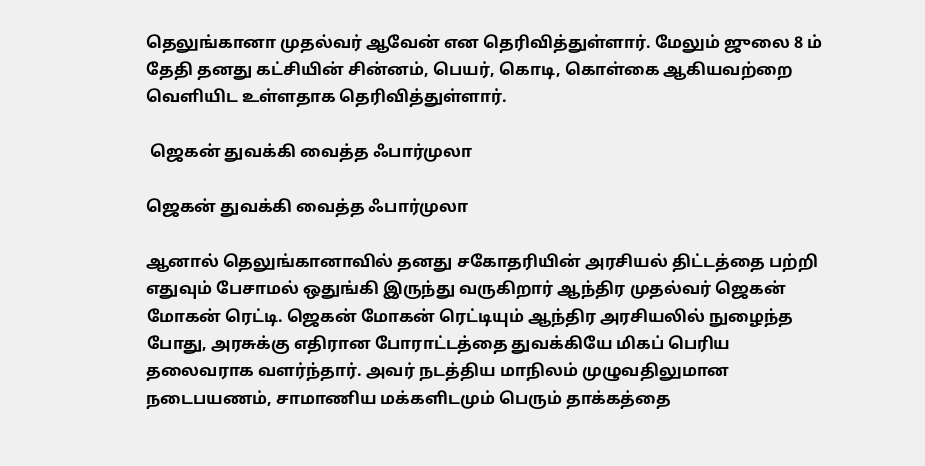தெலுங்கானா முதல்வர் ஆவேன் என தெரிவித்துள்ளார். மேலும் ஜுலை 8 ம் தேதி தனது கட்சியின் சின்னம், பெயர், கொடி, கொள்கை ஆகியவற்றை வெளியிட உள்ளதாக தெரிவித்துள்ளார்.

 ஜெகன் துவக்கி வைத்த ஃபார்முலா

ஜெகன் துவக்கி வைத்த ஃபார்முலா

ஆனால் தெலுங்கானாவில் தனது சகோதரியின் அரசியல் திட்டத்தை பற்றி எதுவும் பேசாமல் ஒதுங்கி இருந்து வருகிறார் ஆந்திர முதல்வர் ஜெகன் மோகன் ரெட்டி. ஜெகன் மோகன் ரெட்டியும் ஆந்திர அரசியலில் நுழைந்த போது, அரசுக்கு எதிரான போராட்டத்தை துவக்கியே மிகப் பெரிய தலைவராக வளர்ந்தார். அவர் நடத்திய மாநிலம் முழுவதிலுமான நடைபயணம், சாமாணிய மக்களிடமும் பெரும் தாக்கத்தை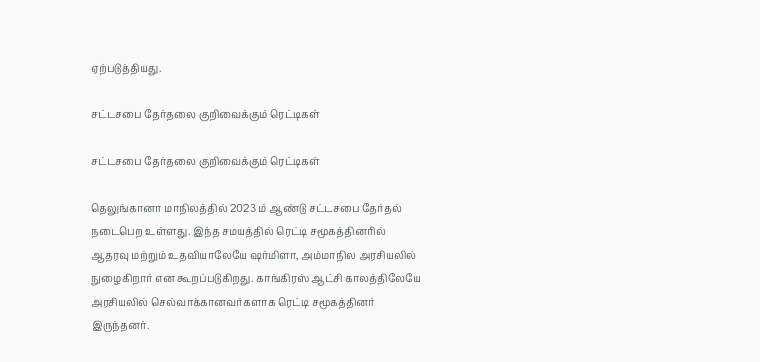ஏற்படுத்தியது.

சட்டசபை தேர்தலை குறிவைக்கும் ரெட்டிகள்

சட்டசபை தேர்தலை குறிவைக்கும் ரெட்டிகள்

தெலுங்கானா மாநிலத்தில் 2023 ம் ஆண்டு சட்டசபை தேர்தல் நடைபெற உள்ளது. இந்த சமயத்தில் ரெட்டி சமூகத்தினரில் ஆதரவு மற்றும் உதவியாலேயே ஷர்மிளா, அம்மாநில அரசியலில் நுழைகிறார் என கூறப்படுகிறது. காங்கிரஸ் ஆட்சி காலத்திலேயே அரசியலில் செல்வாக்கானவர்களாக ரெட்டி சமூகத்தினர் இருந்தனர்.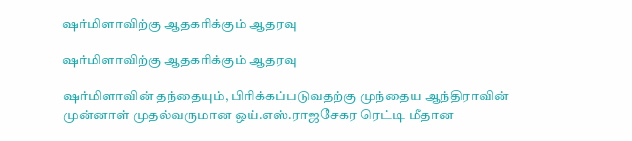ஷர்மிளாவிற்கு ஆதகரிக்கும் ஆதரவு

ஷர்மிளாவிற்கு ஆதகரிக்கும் ஆதரவு

ஷர்மிளாவின் தந்தையும், பிரிக்கப்படுவதற்கு முந்தைய ஆந்திராவின் முன்னாள் முதல்வருமான ஒய்.எஸ்.ராஜசேகர ரெட்டி மீதான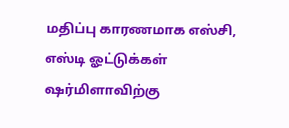மதிப்பு காரணமாக எஸ்சி, எஸ்டி ஓட்டுக்கள் ஷர்மிளாவிற்கு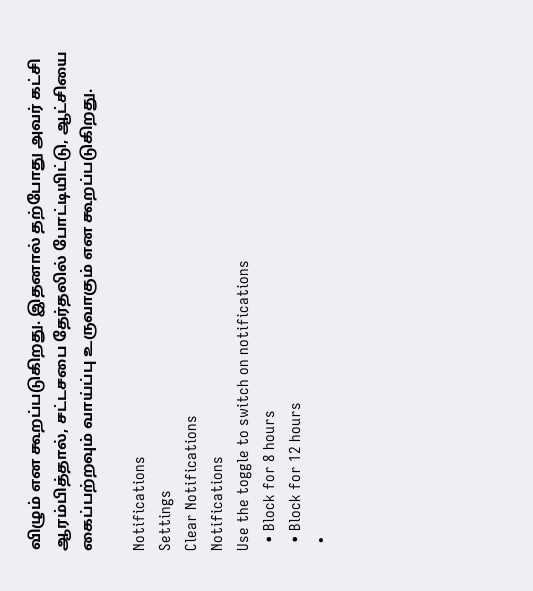விழும் என கூறப்படுகிறது. இதனால் தற்போது அவர் கட்சி ஆரம்பித்தால், சட்டசபை தேர்தலில் போட்டியிட்டு, ஆட்சியை கைப்பற்றவும் வாய்ப்பு உருவாகும் என கூறப்படுகிறது.

Notifications
Settings
Clear Notifications
Notifications
Use the toggle to switch on notifications
  • Block for 8 hours
  • Block for 12 hours
  •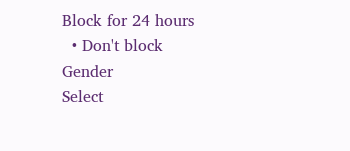Block for 24 hours
  • Don't block
Gender
Select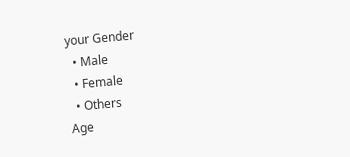your Gender
  • Male
  • Female
  • Others
Age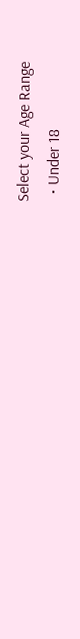Select your Age Range
  • Under 18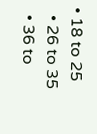• 18 to 25
  • 26 to 35
  • 36 to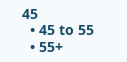45
  • 45 to 55
  • 55+